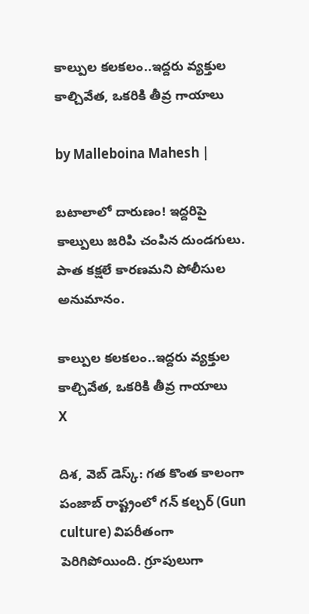కాల్పుల కలకలం..ఇద్దరు వ్యక్తుల కాల్చివేత, ఒకరికి తీవ్ర గాయాలు

by Malleboina Mahesh |

బటాలాలో దారుణం! ఇద్దరిపై కాల్పులు జరిపి చంపిన దుండగులు. పాత కక్షలే కారణమని పోలీసుల అనుమానం.

కాల్పుల కలకలం..ఇద్దరు వ్యక్తుల కాల్చివేత, ఒకరికి తీవ్ర గాయాలు
X

దిశ, వెబ్ డెస్క్: గత కొంత కాలంగా పంజాబ్‌ రాష్ట్రంలో గన్ కల్చర్ (Gun culture) విపరీతంగా పెరిగిపోయింది. గ్రూపులుగా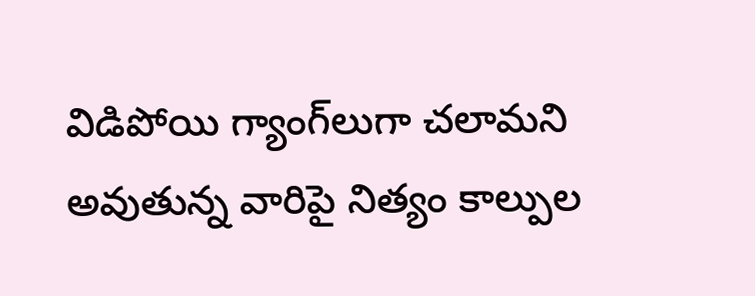విడిపోయి గ్యాంగ్‌లుగా చలామని అవుతున్న వారిపై నిత్యం కాల్పుల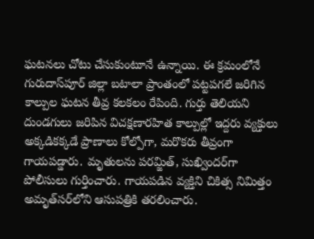ఘటనలు చోటు చేసుకుంటూనే ఉన్నాయి. ఈ క్రమంలోనే గురుదాస్‌పూర్ జిల్లా బటాలా ప్రాంతంలో పట్టపగలే జరిగిన కాల్పుల ఘటన తీవ్ర కలకలం రేపింది. గుర్తు తెలియని దుండగులు జరిపిన విచక్షణారహిత కాల్పుల్లో ఇద్దరు వ్యక్తులు అక్కడికక్కడే ప్రాణాలు కోల్పోగా, మరొకరు తీవ్రంగా గాయపడ్డారు. మృతులను పరమ్జిత్, సుఖ్విందర్‌గా పోలీసులు గుర్తించారు. గాయపడిన వ్యక్తిని చికిత్స నిమిత్తం అమృత్‌సర్‌లోని ఆసుపత్రికి తరలించారు.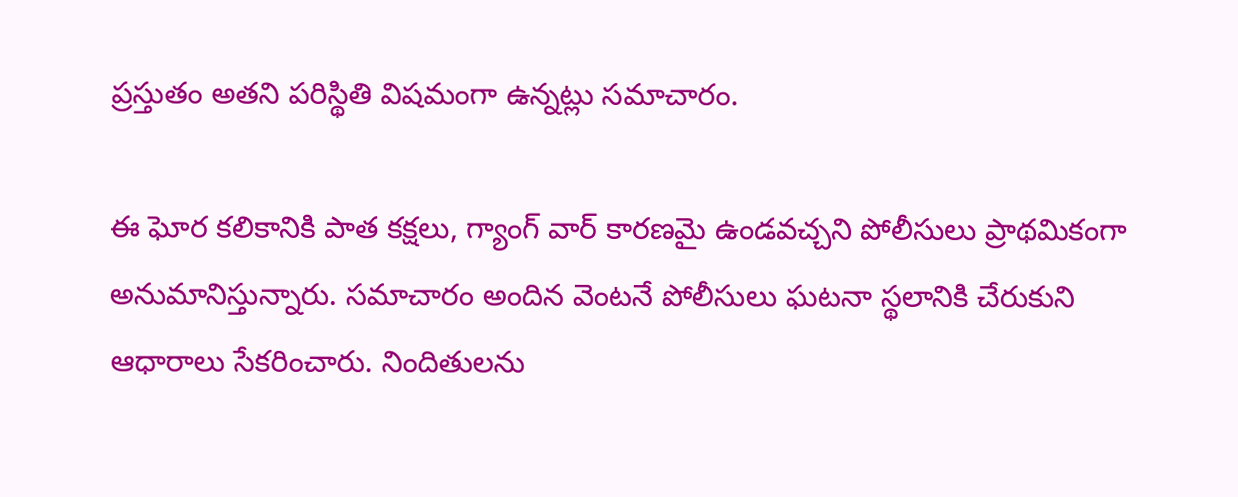ప్రస్తుతం అతని పరిస్థితి విషమంగా ఉన్నట్లు సమాచారం.

ఈ ఘోర కలికానికి పాత కక్షలు, గ్యాంగ్ వార్ కారణమై ఉండవచ్చని పోలీసులు ప్రాథమికంగా అనుమానిస్తున్నారు. సమాచారం అందిన వెంటనే పోలీసులు ఘటనా స్థలానికి చేరుకుని ఆధారాలు సేకరించారు. నిందితులను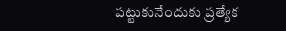పట్టుకునేందుకు ప్రత్యేక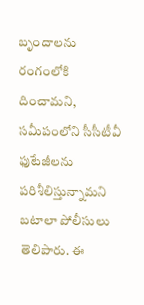బృందాలను రంగంలోకి దించామని, సమీపంలోని సీసీటీవీ ఫుటేజీలను పరిశీలిస్తున్నామని బటాలా పోలీసులు తెలిపారు. ఈ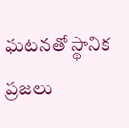ఘటనతో స్థానిక ప్రజలు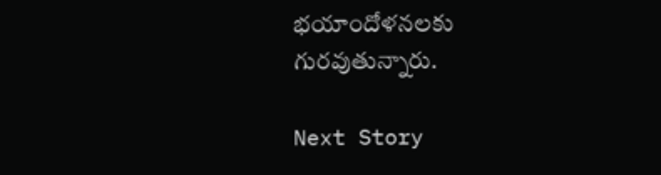భయాందోళనలకు గురవుతున్నారు.

Next Story